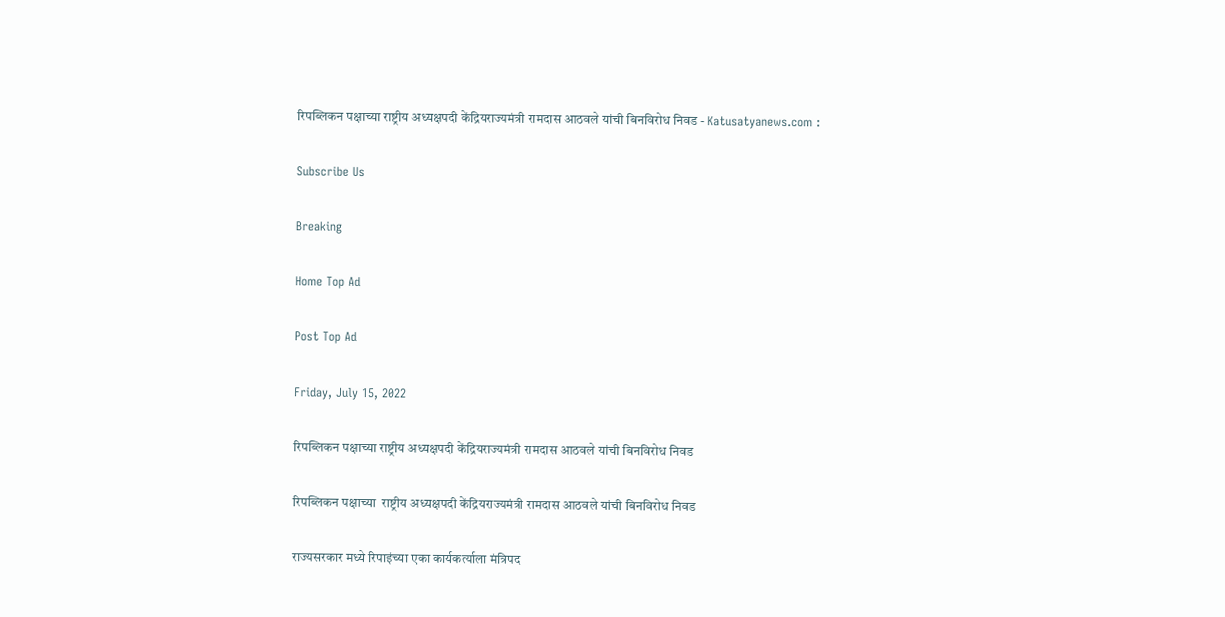रिपब्लिकन पक्षाच्या राष्ट्रीय अध्यक्षपदी केंद्रियराज्यमंत्री रामदास आठवले यांची बिनविरोध निवड - Katusatyanews.com :

Subscribe Us

Breaking

Home Top Ad

Post Top Ad

Friday, July 15, 2022

रिपब्लिकन पक्षाच्या राष्ट्रीय अध्यक्षपदी केंद्रियराज्यमंत्री रामदास आठवले यांची बिनविरोध निवड

रिपब्लिकन पक्षाच्या  राष्ट्रीय अध्यक्षपदी केंद्रियराज्यमंत्री रामदास आठवले यांची बिनविरोध निवड

राज्यसरकार मध्ये रिपाइंच्या एका कार्यकर्त्याला मंत्रिपद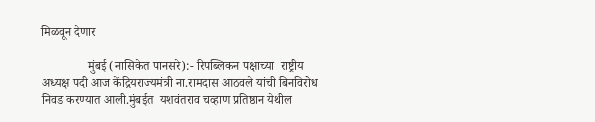मिळवून देणार

               मुंबई (नासिकेत पानसरे):- रिपब्लिकन पक्षाच्या  राष्ट्रीय अध्यक्ष पदी आज केंद्रियराज्यमंत्री ना.रामदास आठवले यांची बिनविरोध निवड करण्यात आली.मुंबईत  यशवंतराव चव्हाण प्रतिष्ठान येथील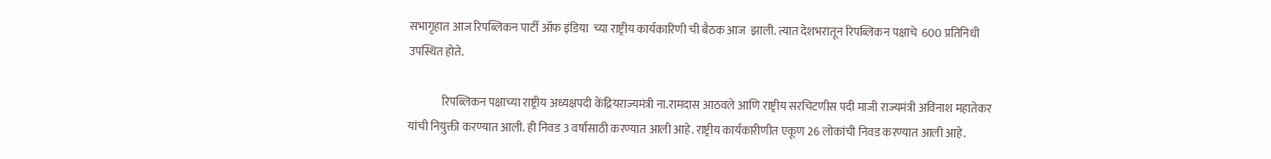सभागृहात आज रिपब्लिकन पार्टी ऑफ इंडिया  च्या राष्ट्रीय कार्यकारिणी ची बैठक आज  झाली. त्यात देशभरातून रिपब्लिकन पक्षाचे  600 प्रतिनिधी उपस्थित होते.

               रिपब्लिकन पक्षाच्या राष्ट्रीय अध्यक्षपदी केंद्रियराज्यमंत्री ना.रामदास आठवले आणि राष्ट्रीय सरचिटणीस पदी माजी राज्यमंत्री अविनाश महातेकर यांची नियुक्ती करण्यात आली. ही निवड 3 वर्षांसाठी करण्यात आली आहे. राष्ट्रीय कार्यकारीणीत एकूण 26 लोकांची निवड करण्यात आली आहे.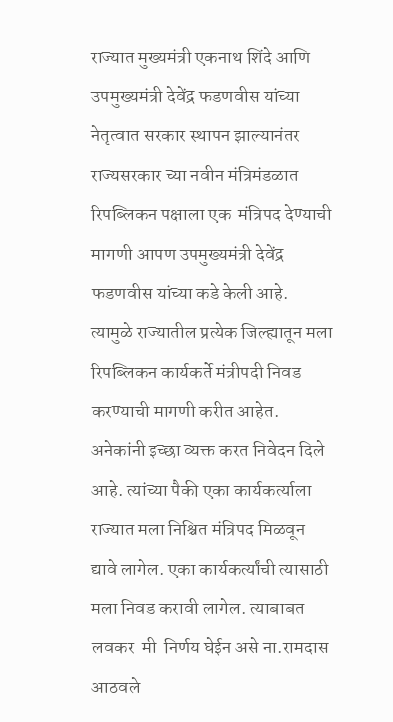राज्यात मुख्यमंत्री एकनाथ शिंदे आणि उपमुख्यमंत्री देवेंद्र फडणवीस यांच्या नेतृत्वात सरकार स्थापन झाल्यानंतर राज्यसरकार च्या नवीन मंत्रिमंडळात रिपब्लिकन पक्षाला एक  मंत्रिपद देण्याची मागणी आपण उपमुख्यमंत्री देवेंद्र फडणवीस यांच्या कडे केली आहे. त्यामुळे राज्यातील प्रत्येक जिल्ह्यातून मला रिपब्लिकन कार्यकर्ते मंत्रीपदी निवड करण्याची मागणी करीत आहेत. अनेकांनी इच्छा व्यक्त करत निवेदन दिले आहे. त्यांच्या पैकी एका कार्यकर्त्याला राज्यात मला निश्चित मंत्रिपद मिळवून द्यावे लागेल. एका कार्यकर्त्यांची त्यासाठी मला निवड करावी लागेल. त्याबाबत लवकर  मी  निर्णय घेईन असे ना.रामदास आठवले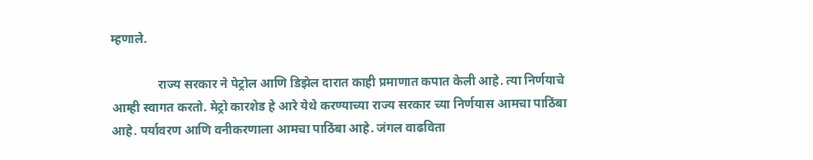म्हणाले.

               राज्य सरकार ने पेट्रोल आणि डिझेल दारात काही प्रमाणात कपात केली आहे. त्या निर्णयाचे आम्ही स्वागत करतो. मेट्रो कारशेड हे आरे येथे करण्याच्या राज्य सरकार च्या निर्णयास आमचा पाठिंबा आहे. पर्यावरण आणि वनीकरणाला आमचा पाठिंबा आहे. जंगल वाढविता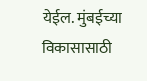येईल. मुंबईच्या विकासासाठी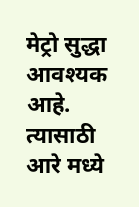मेट्रो सुद्धा आवश्यक आहे. त्यासाठी आरे मध्ये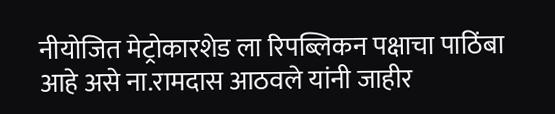नीयोजित मेट्रोकारशेड ला रिपब्लिकन पक्षाचा पाठिंबा आहे असे ना.रामदास आठवले यांनी जाहीर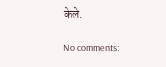केले.

No comments: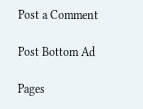Post a Comment

Post Bottom Ad

Pages